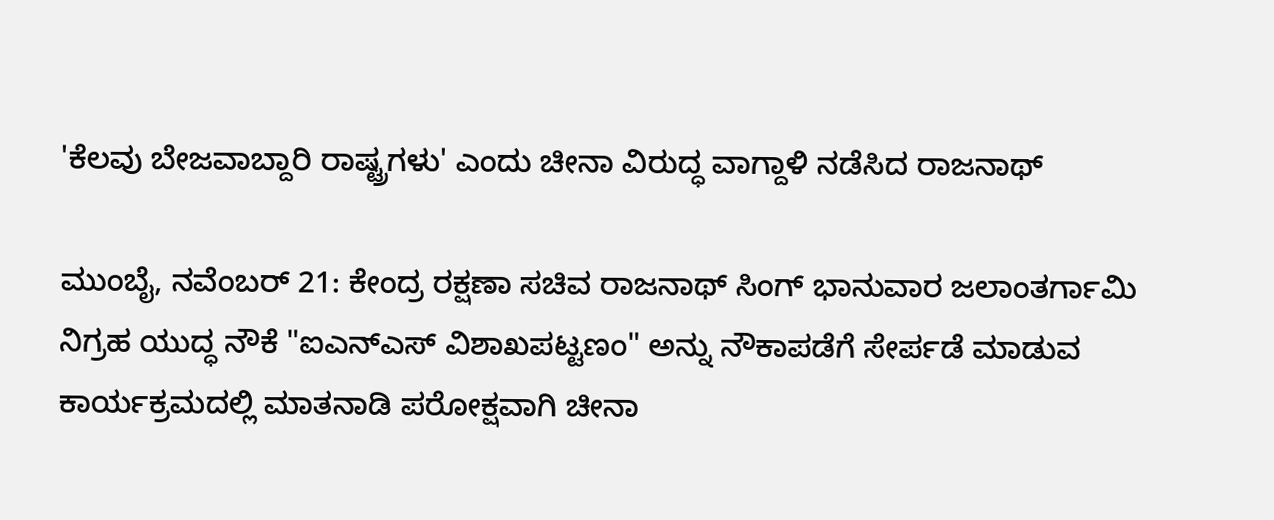'ಕೆಲವು ಬೇಜವಾಬ್ದಾರಿ ರಾಷ್ಟ್ರಗಳು' ಎಂದು ಚೀನಾ ವಿರುದ್ಧ ವಾಗ್ದಾಳಿ ನಡೆಸಿದ ರಾಜನಾಥ್‌

ಮುಂಬೈ, ನವೆಂಬರ್‌ 21: ಕೇಂದ್ರ ರಕ್ಷಣಾ ಸಚಿವ ರಾಜನಾಥ್‌ ಸಿಂಗ್‌ ಭಾನುವಾರ ಜಲಾಂತರ್ಗಾಮಿ ನಿಗ್ರಹ ಯುದ್ಧ ನೌಕೆ "ಐಎನ್‌ಎಸ್‌ ವಿಶಾಖಪಟ್ಟಣಂ" ಅನ್ನು ನೌಕಾಪಡೆಗೆ ಸೇರ್ಪಡೆ ಮಾಡುವ ಕಾರ್ಯಕ್ರಮದಲ್ಲಿ ಮಾತನಾಡಿ ಪರೋಕ್ಷವಾಗಿ ಚೀನಾ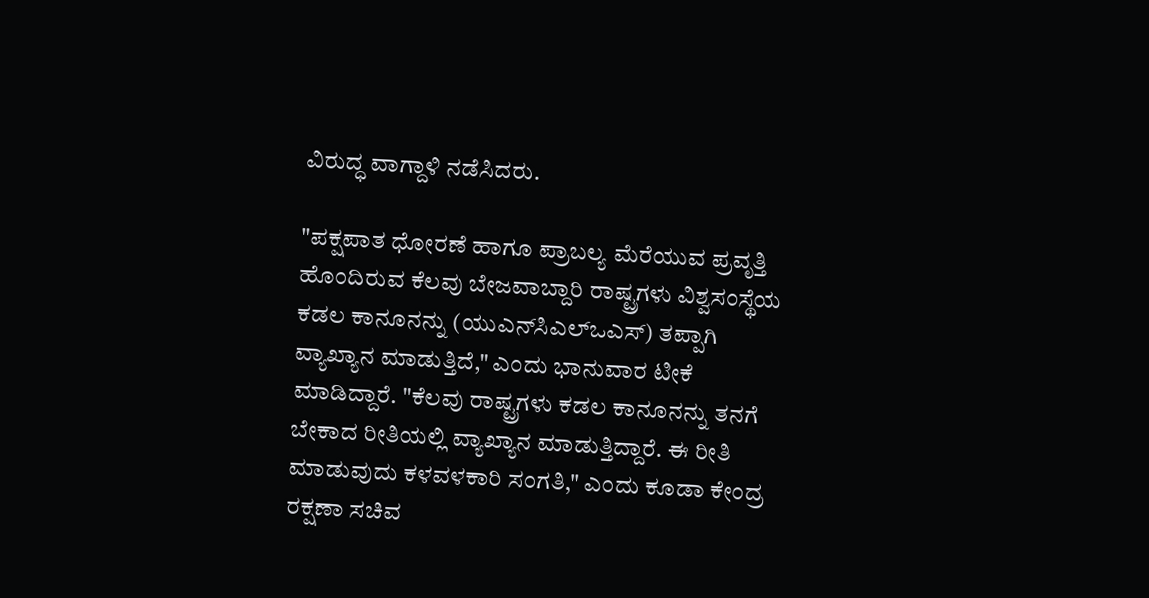ವಿರುದ್ಧ ವಾಗ್ದಾಳಿ ನಡೆಸಿದರು.

"ಪಕ್ಷಪಾತ ಧೋರಣೆ ಹಾಗೂ ಪ್ರಾಬಲ್ಯ ಮೆರೆಯುವ ಪ್ರವೃತ್ತಿ ಹೊಂದಿರುವ ಕೆಲವು ಬೇಜವಾಬ್ದಾರಿ ರಾಷ್ಟ್ರಗಳು ವಿಶ್ವಸಂಸ್ಥೆಯ ಕಡಲ ಕಾನೂನನ್ನು (ಯುಎನ್‌ಸಿಎಲ್‌ಒಎಸ್‌) ತಪ್ಪಾಗಿ ವ್ಯಾಖ್ಯಾನ ಮಾಡುತ್ತಿದೆ," ಎಂದು ಭಾನುವಾರ ಟೀಕೆ ಮಾಡಿದ್ದಾರೆ. "ಕೆಲವು ರಾಷ್ಟ್ರಗಳು ಕಡಲ ಕಾನೂನನ್ನು ತನಗೆ ಬೇಕಾದ ರೀತಿಯಲ್ಲಿ ವ್ಯಾಖ್ಯಾನ ಮಾಡುತ್ತಿದ್ದಾರೆ. ಈ ರೀತಿ ಮಾಡುವುದು ಕಳವಳಕಾರಿ ಸಂಗತಿ," ಎಂದು ಕೂಡಾ ಕೇಂದ್ರ ರಕ್ಷಣಾ ಸಚಿವ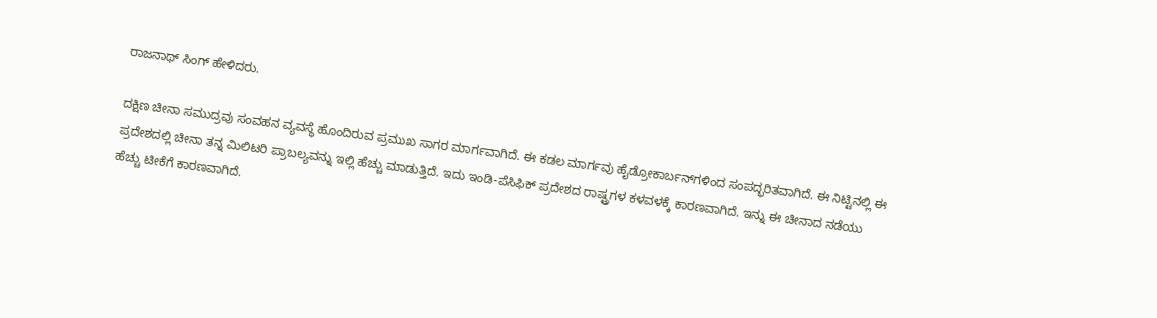ರಾಜನಾಥ್‌ ಸಿಂಗ್‌ ಹೇಳಿದರು.

ದಕ್ಷಿಣ ಚೀನಾ ಸಮುದ್ರವು ಸಂವಹನ ವ್ಯವಸ್ಥೆ ಹೊಂದಿರುವ ಪ್ರಮುಖ ಸಾಗರ ಮಾರ್ಗವಾಗಿದೆ. ಈ ಕಡಲ ಮಾರ್ಗವು ಹೈಡ್ರೋಕಾರ್ಬನ್‌ಗಳಿಂದ ಸಂಪದ್ಭರಿತವಾಗಿದೆ. ಈ ನಿಟ್ಟಿನಲ್ಲಿ ಈ ಪ್ರದೇಶದಲ್ಲಿ ಚೀನಾ ತನ್ನ ಮಿಲಿಟರಿ ಪ್ರಾಬಲ್ಯವನ್ನು ಇಲ್ಲಿ ಹೆಚ್ಚು ಮಾಡುತ್ತಿದೆ. ಇದು ಇಂಡಿ-ಪೆಸಿಫಿಕ್‌ ಪ್ರದೇಶದ ರಾಷ್ಟ್ರಗಳ ಕಳವಳಕ್ಕೆ ಕಾರಣವಾಗಿದೆ. ಇನ್ನು ಈ ಚೀನಾದ ನಡೆಯು ಹೆಚ್ಚು ಟೀಕೆಗೆ ಕಾರಣವಾಗಿದೆ.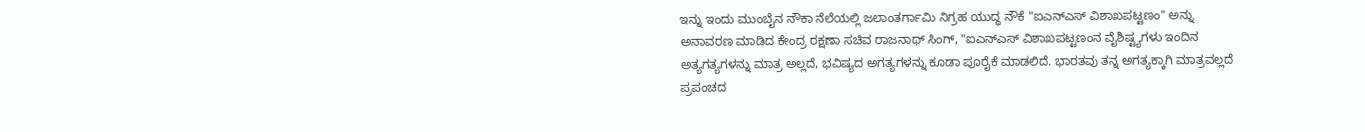ಇನ್ನು ಇಂದು ಮುಂಬೈನ ನೌಕಾ ನೆಲೆಯಲ್ಲಿ ಜಲಾಂತರ್ಗಾಮಿ ನಿಗ್ರಹ ಯುದ್ಧ ನೌಕೆ "ಐಎನ್‌ಎಸ್‌ ವಿಶಾಖಪಟ್ಟಣಂ" ಅನ್ನು ಅನಾವರಣ ಮಾಡಿದ ಕೇಂದ್ರ ರಕ್ಷಣಾ ಸಚಿವ ರಾಜನಾಥ್‌ ಸಿಂಗ್‌, "ಐಎನ್‌ಎಸ್‌ ವಿಶಾಖಪಟ್ಟಣಂನ ವೈಶಿಷ್ಟ್ಯಗಳು ಇಂದಿನ ಅತ್ಯಗತ್ಯಗಳನ್ನು ಮಾತ್ರ ಅಲ್ಲದೆ, ಭವಿಷ್ಯದ ಅಗತ್ಯಗಳನ್ನು ಕೂಡಾ ಪೂರೈಕೆ ಮಾಡಲಿದೆ. ಭಾರತವು ತನ್ನ ಅಗತ್ಯಕ್ಕಾಗಿ ಮಾತ್ರವಲ್ಲದೆ ಪ್ರಪಂಚದ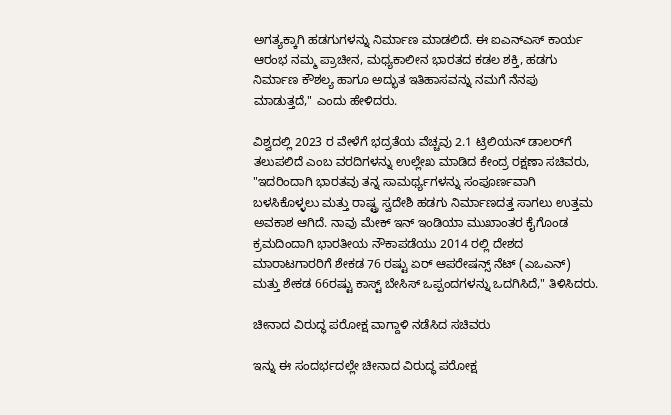ಅಗತ್ಯಕ್ಕಾಗಿ ಹಡಗುಗಳನ್ನು ನಿರ್ಮಾಣ ಮಾಡಲಿದೆ. ಈ ಐಎನ್‌ಎಸ್‌ ಕಾರ್ಯ ಆರಂಭ ನಮ್ಮ ಪ್ರಾಚೀನ, ಮಧ್ಯಕಾಲೀನ ಭಾರತದ ಕಡಲ ಶಕ್ತಿ, ಹಡಗು ನಿರ್ಮಾಣ ಕೌಶಲ್ಯ ಹಾಗೂ ಅದ್ಭುತ ಇತಿಹಾಸವನ್ನು ನಮಗೆ ನೆನಪು ಮಾಡುತ್ತದೆ," ಎಂದು ಹೇಳಿದರು.

ವಿಶ್ವದಲ್ಲಿ 2023 ರ ವೇಳೆಗೆ ಭದ್ರತೆಯ ವೆಚ್ಚವು 2.1 ಟ್ರಿಲಿಯನ್ ಡಾಲರ್‌ಗೆ ತಲುಪಲಿದೆ ಎಂಬ ವರದಿಗಳನ್ನು ಉಲ್ಲೇಖ ಮಾಡಿದ ಕೇಂದ್ರ ರಕ್ಷಣಾ ಸಚಿವರು, "ಇದರಿಂದಾಗಿ ಭಾರತವು ತನ್ನ ಸಾಮರ್ಥ್ಯಗಳನ್ನು ಸಂಪೂರ್ಣವಾಗಿ ಬಳಸಿಕೊಳ್ಳಲು ಮತ್ತು ರಾಷ್ಟ್ರ ಸ್ವದೇಶಿ ಹಡಗು ನಿರ್ಮಾಣದತ್ತ ಸಾಗಲು ಉತ್ತಮ ಅವಕಾಶ ಆಗಿದೆ. ನಾವು ಮೇಕ್‌ ಇನ್‌ ಇಂಡಿಯಾ ಮುಖಾಂತರ ಕೈಗೊಂಡ ಕ್ರಮದಿಂದಾಗಿ ಭಾರತೀಯ ನೌಕಾಪಡೆಯು 2014 ರಲ್ಲಿ ದೇಶದ ಮಾರಾಟಗಾರರಿಗೆ ಶೇಕಡ 76 ರಷ್ಟು ಏರ್ ಆಪರೇಷನ್ಸ್ ನೆಟ್ (ಎಒಎನ್‌) ಮತ್ತು ಶೇಕಡ 66ರಷ್ಟು ಕಾಸ್ಟ್ ಬೇಸಿಸ್ ಒಪ್ಪಂದಗಳನ್ನು ಒದಗಿಸಿದೆ," ತಿಳಿಸಿದರು.

ಚೀನಾದ ವಿರುದ್ಧ ಪರೋಕ್ಷ ವಾಗ್ದಾಳಿ ನಡೆಸಿದ ಸಚಿವರು

ಇನ್ನು ಈ ಸಂದರ್ಭದಲ್ಲೇ ಚೀನಾದ ವಿರುದ್ಧ ಪರೋಕ್ಷ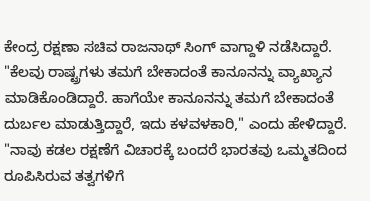ಕೇಂದ್ರ ರಕ್ಷಣಾ ಸಚಿವ ರಾಜನಾಥ್‌ ಸಿಂಗ್‌ ವಾಗ್ದಾಳಿ ನಡೆಸಿದ್ದಾರೆ. "ಕೆಲವು ರಾಷ್ಟ್ರಗಳು ತಮಗೆ ಬೇಕಾದಂತೆ ಕಾನೂನನ್ನು ವ್ಯಾಖ್ಯಾನ ಮಾಡಿಕೊಂಡಿದ್ದಾರೆ. ಹಾಗೆಯೇ ಕಾನೂನನ್ನು ತಮಗೆ ಬೇಕಾದಂತೆ ದುರ್ಬಲ ಮಾಡುತ್ತಿದ್ದಾರೆ, ಇದು ಕಳವಳಕಾರಿ," ಎಂದು ಹೇಳಿದ್ದಾರೆ. "ನಾವು ಕಡಲ ರಕ್ಷಣೆಗೆ ವಿಚಾರಕ್ಕೆ ಬಂದರೆ ಭಾರತವು ಒಮ್ಮತದಿಂದ ರೂಪಿಸಿರುವ ತತ್ವಗಳಿಗೆ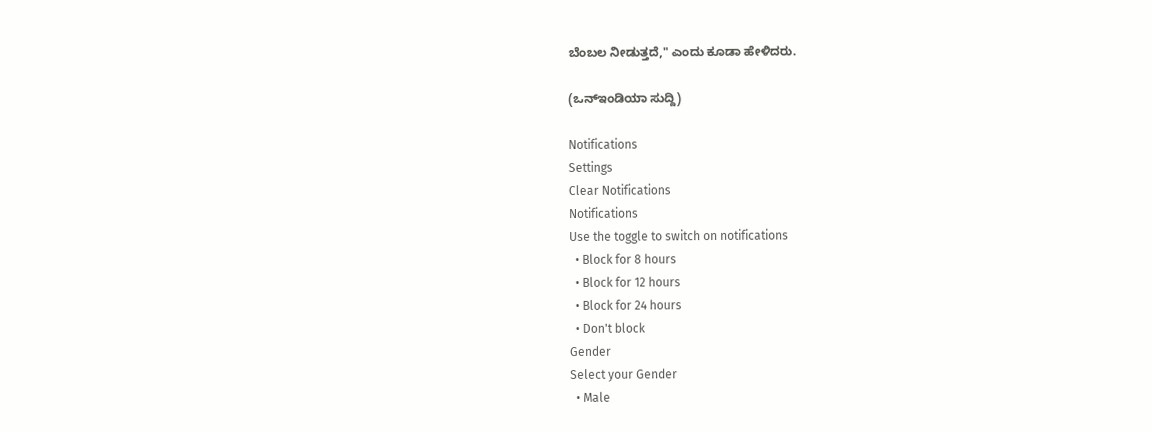ಬೆಂಬಲ ನೀಡುತ್ತದೆ," ಎಂದು ಕೂಡಾ ಹೇಳಿದರು.

(ಒನ್‌ಇಂಡಿಯಾ ಸುದ್ದಿ)

Notifications
Settings
Clear Notifications
Notifications
Use the toggle to switch on notifications
  • Block for 8 hours
  • Block for 12 hours
  • Block for 24 hours
  • Don't block
Gender
Select your Gender
  • Male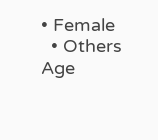• Female
  • Others
Age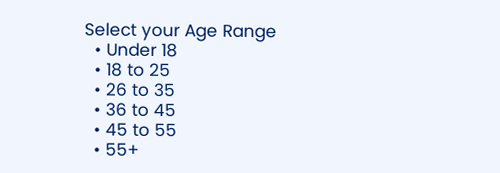Select your Age Range
  • Under 18
  • 18 to 25
  • 26 to 35
  • 36 to 45
  • 45 to 55
  • 55+